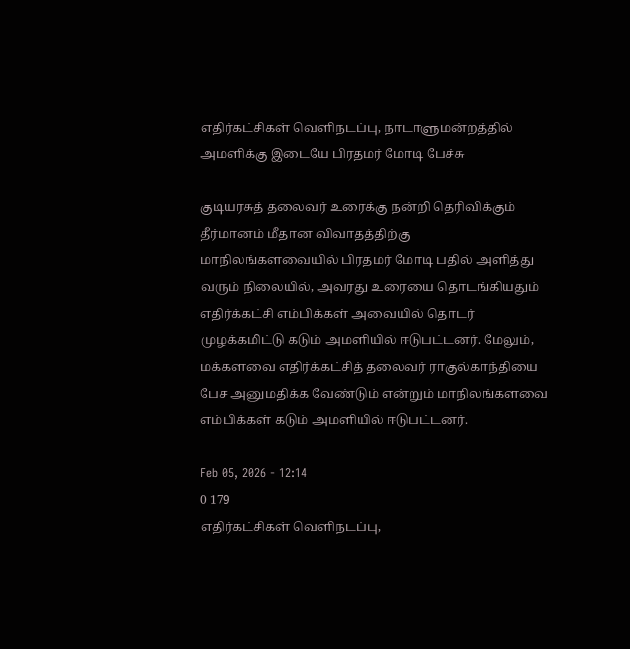எதிர்கட்சிகள் வெளிநடப்பு, நாடாளுமன்றத்தில் அமளிக்கு இடையே பிரதமர் மோடி பேச்சு

குடியரசுத் தலைவர் உரைக்கு நன்றி தெரிவிக்கும் தீர்மானம் மீதான விவாதத்திற்கு மாநிலங்களவையில் பிரதமர் மோடி பதில் அளித்து வரும் நிலையில், அவரது உரையை தொடங்கியதும் எதிர்க்கட்சி எம்பிக்கள் அவையில் தொடர் முழக்கமிட்டு கடும் அமளியில் ஈடுபட்டனர். மேலும், மக்களவை எதிர்க்கட்சித் தலைவர் ராகுல்காந்தியை பேச அனுமதிக்க வேண்டும் என்றும் மாநிலங்களவை எம்பிக்கள் கடும் அமளியில் ஈடுபட்டனர்.

Feb 05, 2026 - 12:14
0 179
எதிர்கட்சிகள் வெளிநடப்பு,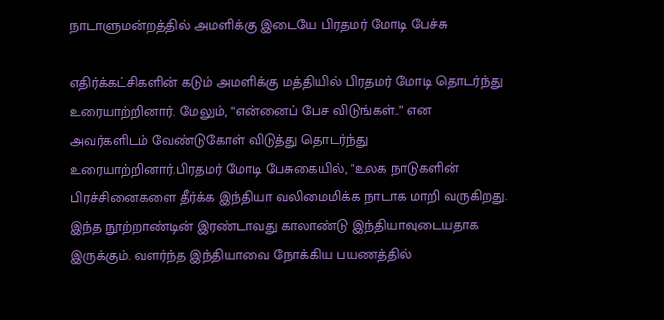நாடாளுமன்றத்தில் அமளிக்கு இடையே பிரதமர் மோடி பேச்சு

எதிர்க்கட்சிகளின் கடும் அமளிக்கு மத்தியில் பிரதமர் மோடி தொடர்ந்து உரையாற்றினார். மேலும், “என்னைப் பேச விடுங்கள்..” என அவர்களிடம் வேண்டுகோள் விடுத்து தொடர்ந்து உரையாற்றினார்.பிரதமர் மோடி பேசுகையில், "உலக நாடுகளின் பிரச்சினைகளை தீர்க்க இந்தியா வலிமைமிக்க நாடாக மாறி வருகிறது. இந்த நூற்றாண்டின் இரண்டாவது காலாண்டு இந்தியாவுடையதாக இருக்கும். வளர்ந்த இந்தியாவை நோக்கிய பயணத்தில்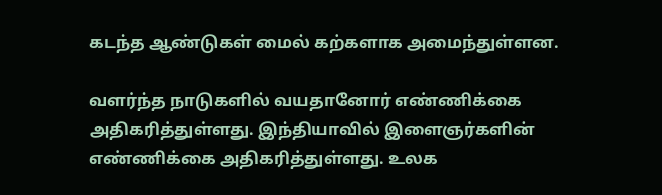கடந்த ஆண்டுகள் மைல் கற்களாக அமைந்துள்ளன.

வளர்ந்த நாடுகளில் வயதானோர் எண்ணிக்கை அதிகரித்துள்ளது. இந்தியாவில் இளைஞர்களின் எண்ணிக்கை அதிகரித்துள்ளது. உலக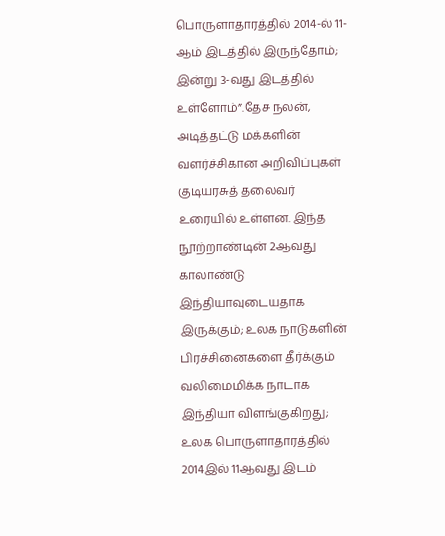பொருளாதாரத்தில் 2014-ல் 11-ஆம் இடத்தில் இருந்தோம்; இன்று 3-வது இடத்தில் உள்ளோம்”.தேச நலன், அடித்தட்டு மக்களின் வளர்ச்சிகான அறிவிப்புகள் குடியரசுத் தலைவர் உரையில் உள்ளன. இந்த நூற்றாண்டின் 2ஆவது காலாண்டு இந்தியாவுடையதாக இருக்கும்; உலக நாடுகளின் பிரச்சினைகளை தீர்க்கும் வலிமைமிக்க நாடாக இந்தியா விளங்குகிறது; உலக பொருளாதாரத்தில் 2014இல் 11ஆவது இடம்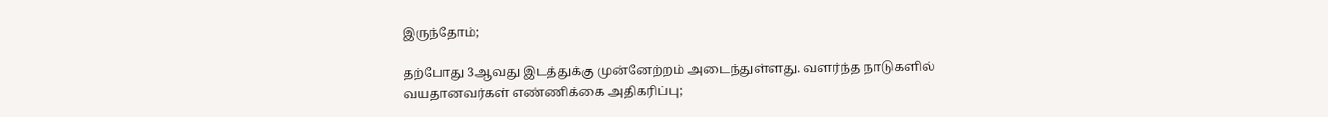இருந்தோம்;

தற்போது 3ஆவது இடத்துக்கு முன்னேற்றம் அடைந்துள்ளது. வளர்ந்த நாடுகளில் வயதானவர்கள் எண்ணிக்கை அதிகரிப்பு;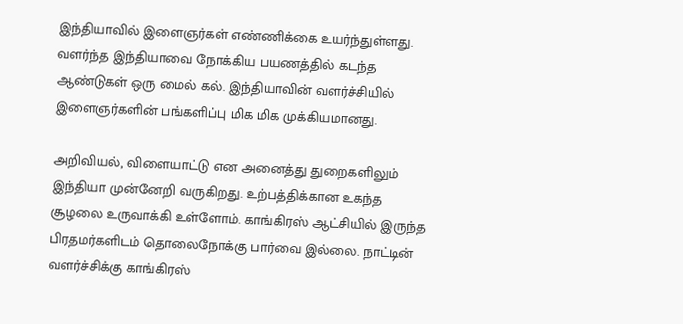இந்தியாவில் இளைஞர்கள் எண்ணிக்கை உயர்ந்துள்ளது. வளர்ந்த இந்தியாவை நோக்கிய பயணத்தில் கடந்த ஆண்டுகள் ஒரு மைல் கல். இந்தியாவின் வளர்ச்சியில் இளைஞர்களின் பங்களிப்பு மிக மிக முக்கியமானது.

அறிவியல், விளையாட்டு என அனைத்து துறைகளிலும் இந்தியா முன்னேறி வருகிறது. உற்பத்திக்கான உகந்த சூழலை உருவாக்கி உள்ளோம். காங்கிரஸ் ஆட்சியில் இருந்த பிரதமர்களிடம் தொலைநோக்கு பார்வை இல்லை. நாட்டின் வளர்ச்சிக்கு காங்கிரஸ்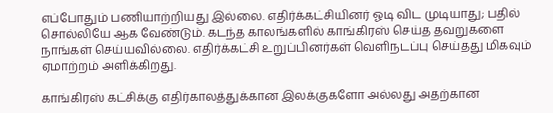எப்போதும் பணியாற்றியது இல்லை. எதிர்க்கட்சியினர் ஓடி விட முடியாது; பதில் சொல்லியே ஆக வேண்டும். கடந்த காலங்களில் காங்கிரஸ் செய்த தவறுகளை நாங்கள் செய்யவில்லை. எதிர்க்கட்சி உறுப்பினர்கள் வெளிநடப்பு செய்தது மிகவும் ஏமாற்றம் அளிக்கிறது.

காங்கிரஸ் கட்சிக்கு எதிர்காலத்துக்கான இலக்குகளோ அல்லது அதற்கான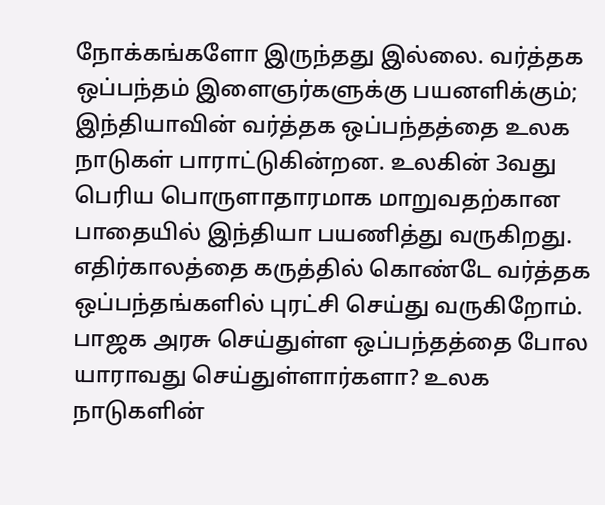நோக்கங்களோ இருந்தது இல்லை. வர்த்தக ஒப்பந்தம் இளைஞர்களுக்கு பயனளிக்கும்; இந்தியாவின் வர்த்தக ஒப்பந்தத்தை உலக நாடுகள் பாராட்டுகின்றன. உலகின் 3வது பெரிய பொருளாதாரமாக மாறுவதற்கான பாதையில் இந்தியா பயணித்து வருகிறது. எதிர்காலத்தை கருத்தில் கொண்டே வர்த்தக ஒப்பந்தங்களில் புரட்சி செய்து வருகிறோம். பாஜக அரசு செய்துள்ள ஒப்பந்தத்தை போல யாராவது செய்துள்ளார்களா? உலக நாடுகளின்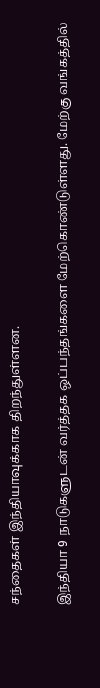சந்தைகள் இந்தியாவுக்காக திறந்துள்ளன.

இந்தியா 9 நாடுகளுடன் வர்த்தக ஒப்பந்தங்களை மேற்கொண்டுள்ளது. மேற்கு வங்கத்தில்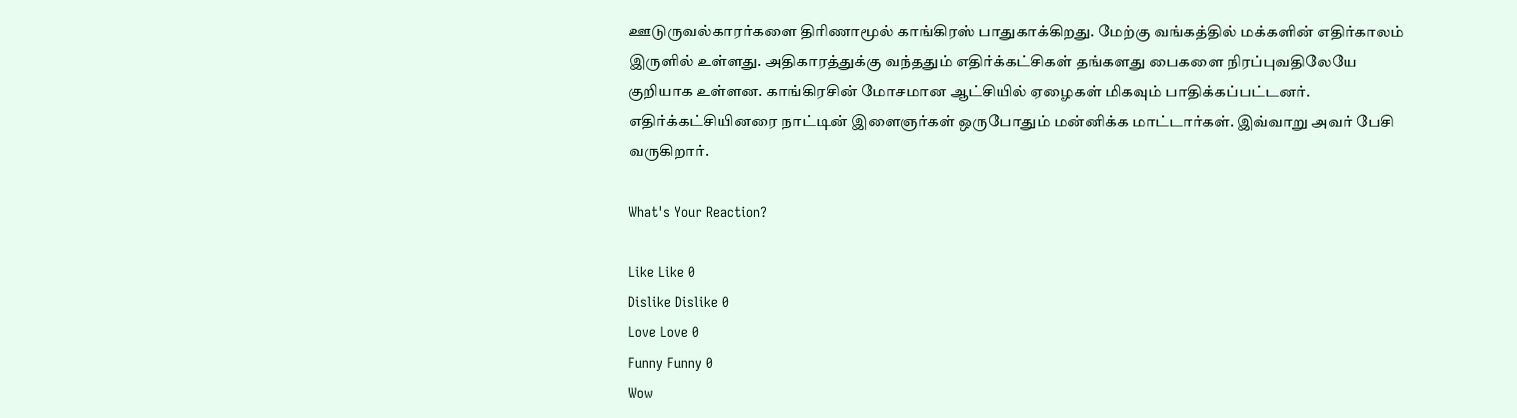ஊடுருவல்காரர்களை திரிணாமூல் காங்கிரஸ் பாதுகாக்கிறது. மேற்கு வங்கத்தில் மக்களின் எதிர்காலம் இருளில் உள்ளது. அதிகாரத்துக்கு வந்ததும் எதிர்க்கட்சிகள் தங்களது பைகளை நிரப்புவதிலேயே குறியாக உள்ளன. காங்கிரசின் மோசமான ஆட்சியில் ஏழைகள் மிகவும் பாதிக்கப்பட்டனர். எதிர்க்கட்சியினரை நாட்டின் இளைஞர்கள் ஒருபோதும் மன்னிக்க மாட்டார்கள். இவ்வாறு அவர் பேசி வருகிறார்.

What's Your Reaction?

Like Like 0
Dislike Dislike 0
Love Love 0
Funny Funny 0
Wow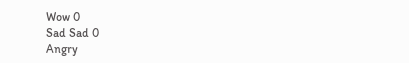Wow 0
Sad Sad 0
Angry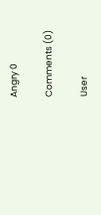Angry 0

Comments (0)

User